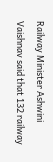Railway Minister Ashwini Vaishnav said that 132 railway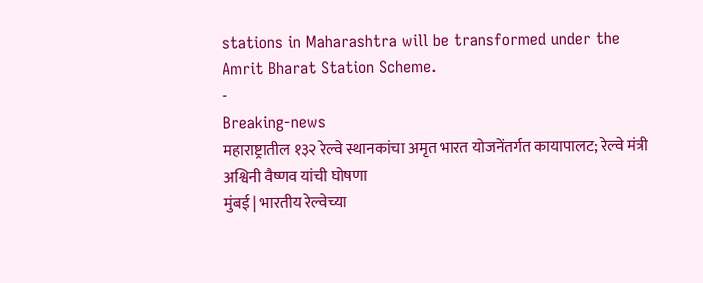stations in Maharashtra will be transformed under the Amrit Bharat Station Scheme.
-
Breaking-news
महाराष्ट्रातील १३२ रेल्वे स्थानकांचा अमृत भारत योजनेंतर्गत कायापालट; रेल्वे मंत्री अश्विनी वैष्णव यांची घोषणा
मुंबई | भारतीय रेल्वेच्या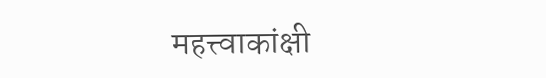महत्त्वाकांक्षी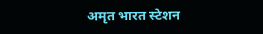अमृत भारत स्टेशन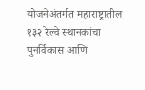योजनेअंतर्गत महाराष्ट्रातील १३२ रेल्वे स्थानकांचा पुनर्विकास आणि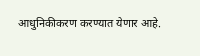आधुनिकीकरण करण्यात येणार आहे.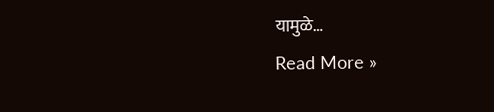यामुळे…
Read More »